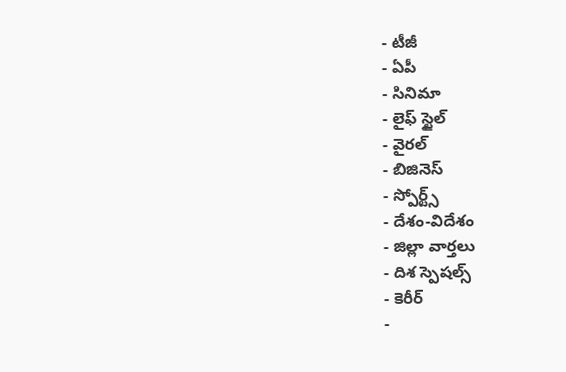- టీజీ
- ఏపీ
- సినిమా
- లైఫ్ స్టైల్
- వైరల్
- బిజినెస్
- స్పోర్ట్స్
- దేశం-విదేశం
- జిల్లా వార్తలు
- దిశ స్పెషల్స్
- కెరీర్
-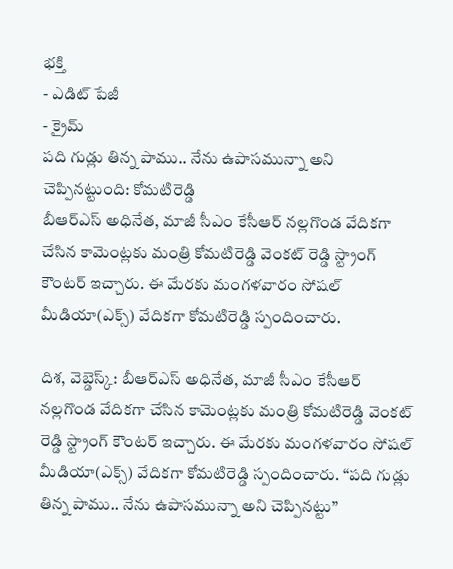భక్తి
- ఎడిట్ పేజీ
- క్రైమ్
పది గుడ్లు తిన్న పాము.. నేను ఉపాసమున్నా అని చెప్పినట్టుంది: కోమటిరెడ్డి
బీఆర్ఎస్ అధినేత, మాజీ సీఎం కేసీఆర్ నల్లగొండ వేదికగా చేసిన కామెంట్లకు మంత్రి కోమటిరెడ్డి వెంకట్ రెడ్డి స్ట్రాంగ్ కౌంటర్ ఇచ్చారు. ఈ మేరకు మంగళవారం సోషల్ మీడియా(ఎక్స్) వేదికగా కోమటిరెడ్డి స్పందించారు.

దిశ, వెబ్డెస్క్: బీఆర్ఎస్ అధినేత, మాజీ సీఎం కేసీఆర్ నల్లగొండ వేదికగా చేసిన కామెంట్లకు మంత్రి కోమటిరెడ్డి వెంకట్ రెడ్డి స్ట్రాంగ్ కౌంటర్ ఇచ్చారు. ఈ మేరకు మంగళవారం సోషల్ మీడియా(ఎక్స్) వేదికగా కోమటిరెడ్డి స్పందించారు. “పది గుడ్లు తిన్న పాము.. నేను ఉపాసమున్నా అని చెప్పినట్టు”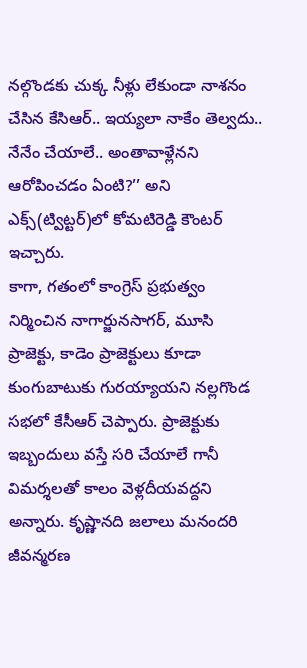నల్గొండకు చుక్క నీళ్లు లేకుండా నాశనం చేసిన కేసిఆర్.. ఇయ్యలా నాకేం తెల్వదు.. నేనేం చేయాలే.. అంతావాళ్లేనని ఆరోపించడం ఏంటి?’’ అని ఎక్స్(ట్విట్టర్)లో కోమటిరెడ్డి కౌంటర్ ఇచ్చారు.
కాగా, గతంలో కాంగ్రెస్ ప్రభుత్వం నిర్మించిన నాగార్జునసాగర్, మూసి ప్రాజెక్టు, కాడెం ప్రాజెక్టులు కూడా కుంగుబాటుకు గురయ్యాయని నల్లగొండ సభలో కేసీఆర్ చెప్పారు. ప్రాజెక్టుకు ఇబ్బందులు వస్తే సరి చేయాలే గానీ విమర్శలతో కాలం వెళ్లదీయవద్దని అన్నారు. కృష్ణానది జలాలు మనందరి జీవన్మరణ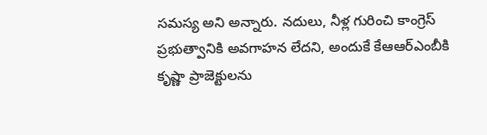సమస్య అని అన్నారు. నదులు, నీళ్ల గురించి కాంగ్రెస్ ప్రభుత్వానికి అవగాహన లేదని, అందుకే కేఆఆర్ఎంబీకి కృష్ణా ప్రాజెక్టులను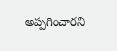అప్పగించారని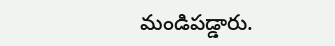మండిపడ్డారు.